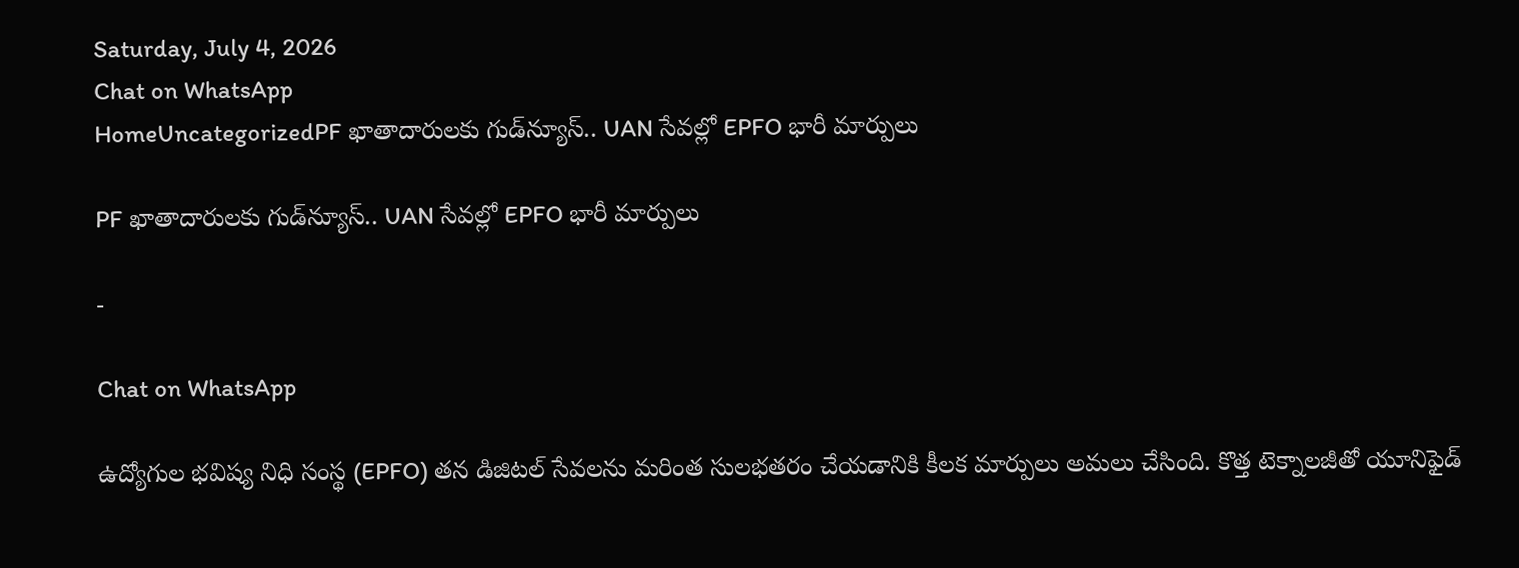Saturday, July 4, 2026
Chat on WhatsApp
HomeUncategorizedPF ఖాతాదారులకు గుడ్‌న్యూస్.. UAN సేవల్లో EPFO భారీ మార్పులు

PF ఖాతాదారులకు గుడ్‌న్యూస్.. UAN సేవల్లో EPFO భారీ మార్పులు

-

Chat on WhatsApp

ఉద్యోగుల భవిష్య నిధి సంస్థ (EPFO) తన డిజిటల్ సేవలను మరింత సులభతరం చేయడానికి కీలక మార్పులు అమలు చేసింది. కొత్త టెక్నాలజీతో యూనిఫైడ్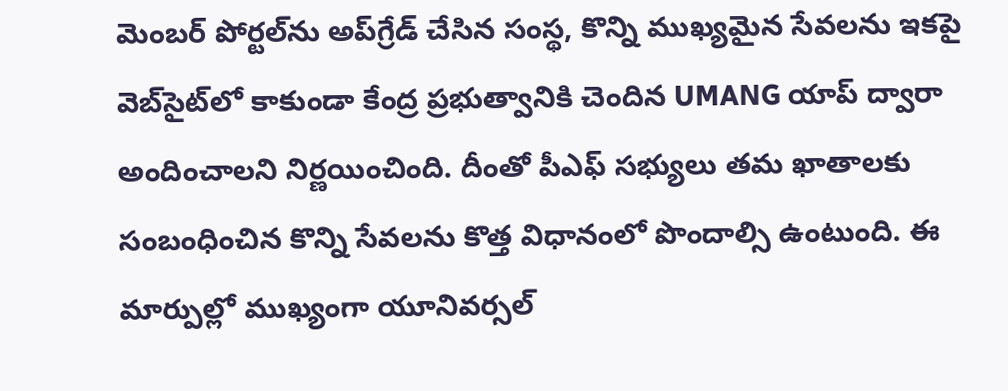మెంబర్ పోర్టల్‌ను అప్‌గ్రేడ్ చేసిన సంస్థ, కొన్ని ముఖ్యమైన సేవలను ఇకపై వెబ్‌సైట్‌లో కాకుండా కేంద్ర ప్రభుత్వానికి చెందిన UMANG యాప్ ద్వారా అందించాలని నిర్ణయించింది. దీంతో పీఎఫ్ సభ్యులు తమ ఖాతాలకు సంబంధించిన కొన్ని సేవలను కొత్త విధానంలో పొందాల్సి ఉంటుంది. ఈ మార్పుల్లో ముఖ్యంగా యూనివర్సల్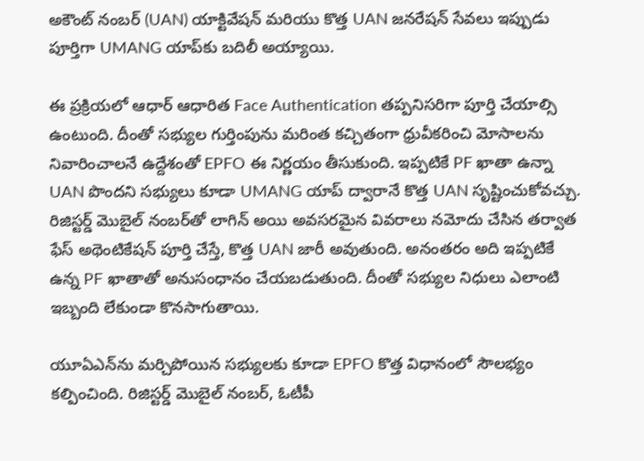అకౌంట్ నంబర్ (UAN) యాక్టివేషన్ మరియు కొత్త UAN జనరేషన్ సేవలు ఇప్పుడు పూర్తిగా UMANG యాప్‌కు బదిలీ అయ్యాయి.

ఈ ప్రక్రియలో ఆధార్ ఆధారిత Face Authentication తప్పనిసరిగా పూర్తి చేయాల్సి ఉంటుంది. దీంతో సభ్యుల గుర్తింపును మరింత కచ్చితంగా ధ్రువీకరించి మోసాలను నివారించాలనే ఉద్దేశంతో EPFO ఈ నిర్ణయం తీసుకుంది. ఇప్పటికే PF ఖాతా ఉన్నా UAN పొందని సభ్యులు కూడా UMANG యాప్ ద్వారానే కొత్త UAN సృష్టించుకోవచ్చు. రిజిస్టర్డ్ మొబైల్ నంబర్‌తో లాగిన్ అయి అవసరమైన వివరాలు నమోదు చేసిన తర్వాత ఫేస్ అథెంటికేషన్ పూర్తి చేస్తే, కొత్త UAN జారీ అవుతుంది. అనంతరం అది ఇప్పటికే ఉన్న PF ఖాతాతో అనుసంధానం చేయబడుతుంది. దీంతో సభ్యుల నిధులు ఎలాంటి ఇబ్బంది లేకుండా కొనసాగుతాయి.

యూఏఎన్‌ను మర్చిపోయిన సభ్యులకు కూడా EPFO కొత్త విధానంలో సౌలభ్యం కల్పించింది. రిజిస్టర్డ్ మొబైల్ నంబర్, ఓటీపీ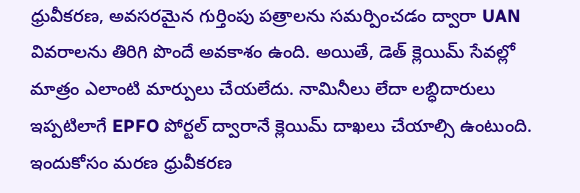ధ్రువీకరణ, అవసరమైన గుర్తింపు పత్రాలను సమర్పించడం ద్వారా UAN వివరాలను తిరిగి పొందే అవకాశం ఉంది. అయితే, డెత్ క్లెయిమ్ సేవల్లో మాత్రం ఎలాంటి మార్పులు చేయలేదు. నామినీలు లేదా లబ్ధిదారులు ఇప్పటిలాగే EPFO పోర్టల్ ద్వారానే క్లెయిమ్ దాఖలు చేయాల్సి ఉంటుంది. ఇందుకోసం మరణ ధ్రువీకరణ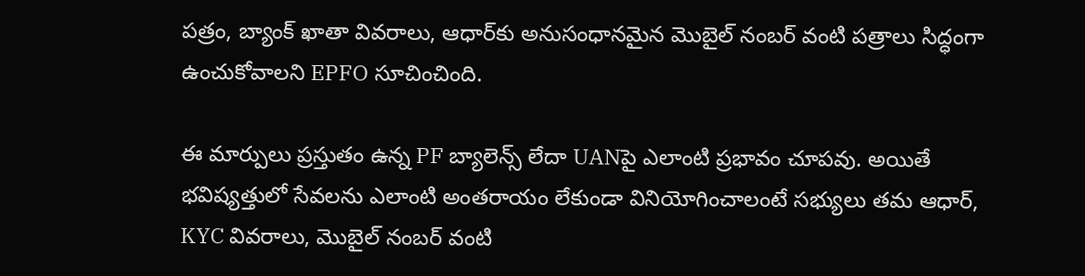పత్రం, బ్యాంక్ ఖాతా వివరాలు, ఆధార్‌కు అనుసంధానమైన మొబైల్ నంబర్ వంటి పత్రాలు సిద్ధంగా ఉంచుకోవాలని EPFO సూచించింది.

ఈ మార్పులు ప్రస్తుతం ఉన్న PF బ్యాలెన్స్ లేదా UANపై ఎలాంటి ప్రభావం చూపవు. అయితే భవిష్యత్తులో సేవలను ఎలాంటి అంతరాయం లేకుండా వినియోగించాలంటే సభ్యులు తమ ఆధార్, KYC వివరాలు, మొబైల్ నంబర్ వంటి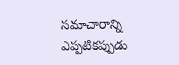సమాచారాన్ని ఎప్పటికప్పుడు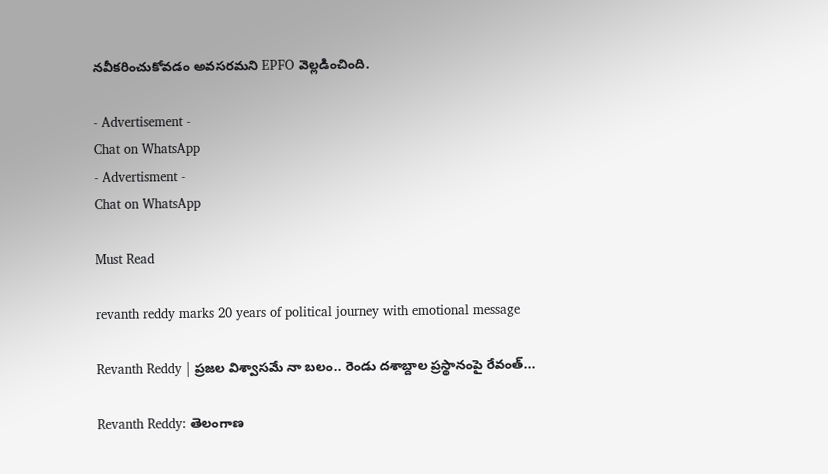నవీకరించుకోవడం అవసరమని EPFO వెల్లడించింది.

- Advertisement -
Chat on WhatsApp
- Advertisment -
Chat on WhatsApp

Must Read

revanth reddy marks 20 years of political journey with emotional message

Revanth Reddy | ప్రజల విశ్వాసమే నా బలం.. రెండు దశాబ్దాల ప్రస్థానంపై రేవంత్...

Revanth Reddy: తెలంగాణ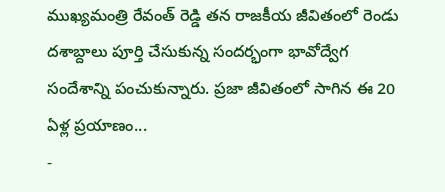ముఖ్యమంత్రి రేవంత్ రెడ్డి తన రాజకీయ జీవితంలో రెండు దశాబ్దాలు పూర్తి చేసుకున్న సందర్భంగా భావోద్వేగ సందేశాన్ని పంచుకున్నారు. ప్రజా జీవితంలో సాగిన ఈ 20 ఏళ్ల ప్రయాణం...
-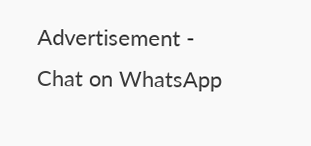Advertisement -
Chat on WhatsApp